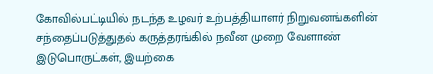கோவில்பட்டியில் நடந்த உழவர் உற்பத்தியாளர் நிறுவனங்களின் சந்தைப்படுத்துதல் கருத்தரங்கில் நவீன முறை வேளாண் இடுபொருட்கள், இயற்கை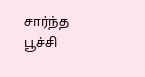சார்ந்த பூச்சி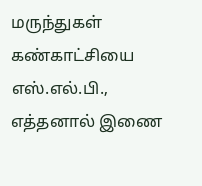மருந்துகள் கண்காட்சியை எஸ்.எல்.பி., எத்தனால் இணை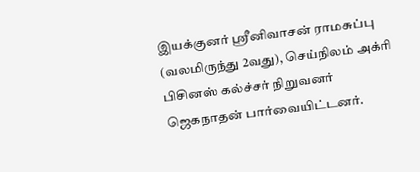இயக்குனர் ஸ்ரீனிவாசன் ராமசுப்பு (வலமிருந்து 2வது), செய்நிலம் அக்ரி பிசினஸ் கல்ச்சர் நிறுவனர் ஜெகநாதன் பார்வையிட்டனர்.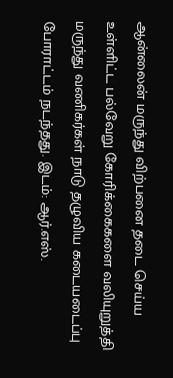ஆன்லைன் மருந்து விற்பனை தடை செய்ய உள்ளிட்ட பல்வேறு கோரிக்கைகளை வலியுறுத்தி மருந்து வணிகர்கள் நாடு தழுவிய கடையடைப்பு போராட்டம் நடந்தது. இடம்: ஆர்.எஸ்.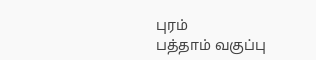புரம்
பத்தாம் வகுப்பு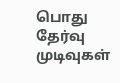பொது தேர்வு முடிவுகள்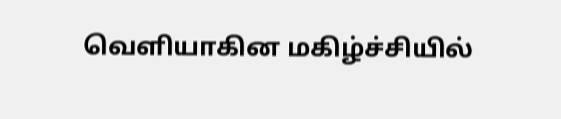வெளியாகின மகிழ்ச்சியில்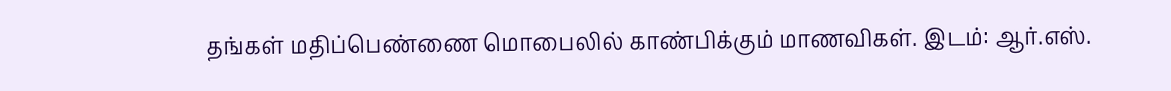தங்கள் மதிப்பெண்ணை மொபைலில் காண்பிக்கும் மாணவிகள். இடம்: ஆர்.எஸ்.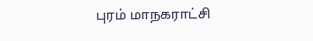புரம் மாநகராட்சி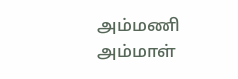அம்மணி அம்மாள்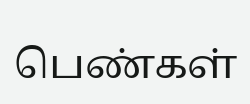பெண்கள்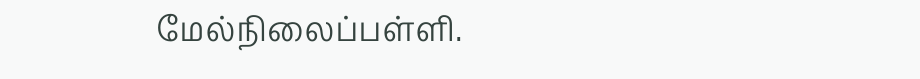மேல்நிலைப்பள்ளி.